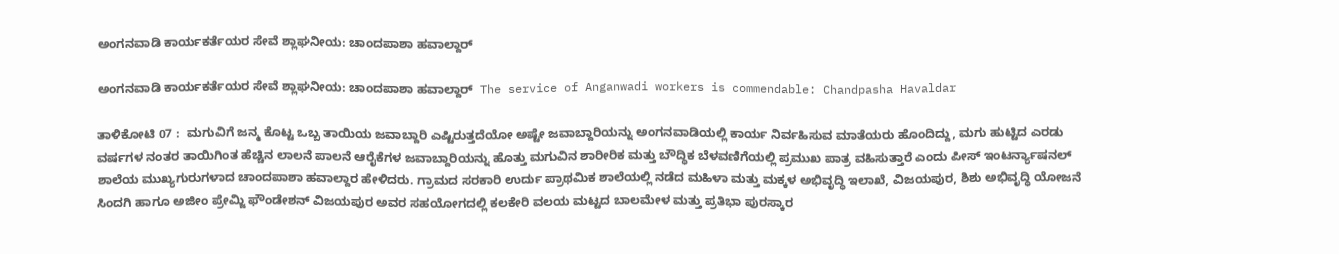ಅಂಗನವಾಡಿ ಕಾರ್ಯಕರ್ತೆಯರ ಸೇವೆ ಶ್ಲಾಘನೀಯ: ಚಾಂದಪಾಶಾ ಹವಾಲ್ದಾರ್

ಅಂಗನವಾಡಿ ಕಾರ್ಯಕರ್ತೆಯರ ಸೇವೆ ಶ್ಲಾಘನೀಯ: ಚಾಂದಪಾಶಾ ಹವಾಲ್ದಾರ್  The service of Anganwadi workers is commendable: Chandpasha Havaldar

ತಾಳಿಕೋಟಿ 07 :  ಮಗುವಿಗೆ ಜನ್ಮ ಕೊಟ್ಟ ಒಬ್ಬ ತಾಯಿಯ ಜವಾಬ್ದಾರಿ ಎಷ್ಟಿರುತ್ತದೆಯೋ ಅಷ್ಟೇ ಜವಾಬ್ದಾರಿಯನ್ನು ಅಂಗನವಾಡಿಯಲ್ಲಿ ಕಾರ್ಯ ನಿರ್ವಹಿಸುವ ಮಾತೆಯರು ಹೊಂದಿದ್ದು, ಮಗು ಹುಟ್ಟಿದ ಎರಡು ವರ್ಷಗಳ ನಂತರ ತಾಯಿಗಿಂತ ಹೆಚ್ಚಿನ ಲಾಲನೆ ಪಾಲನೆ ಆರೈಕೆಗಳ ಜವಾಬ್ದಾರಿಯನ್ನು ಹೊತ್ತು ಮಗುವಿನ ಶಾರೀರಿಕ ಮತ್ತು ಬೌದ್ಧಿಕ ಬೆಳವಣಿಗೆಯಲ್ಲಿ ಪ್ರಮುಖ ಪಾತ್ರ ವಹಿಸುತ್ತಾರೆ ಎಂದು ಪೀಸ್ ಇಂಟರ್ನ್ಯಾಷನಲ್ ಶಾಲೆಯ ಮುಖ್ಯಗುರುಗಳಾದ ಚಾಂದಪಾಶಾ ಹವಾಲ್ದಾರ ಹೇಳಿದರು. ಗ್ರಾಮದ ಸರಕಾರಿ ಉರ್ದು ಪ್ರಾಥಮಿಕ ಶಾಲೆಯಲ್ಲಿ ನಡೆದ ಮಹಿಳಾ ಮತ್ತು ಮಕ್ಕಳ ಅಭಿವೃದ್ಧಿ ಇಲಾಖೆ, ವಿಜಯಪುರ, ಶಿಶು ಅಭಿವೃದ್ಧಿ ಯೋಜನೆ ಸಿಂದಗಿ ಹಾಗೂ ಅಜೀಂ ಪ್ರೇಮ್ಜಿ ಫೌಂಡೇಶನ್ ವಿಜಯಪುರ ಅವರ ಸಹಯೋಗದಲ್ಲಿ ಕಲಕೇರಿ ವಲಯ ಮಟ್ಟದ ಬಾಲಮೇಳ ಮತ್ತು ಪ್ರತಿಭಾ ಪುರಸ್ಕಾರ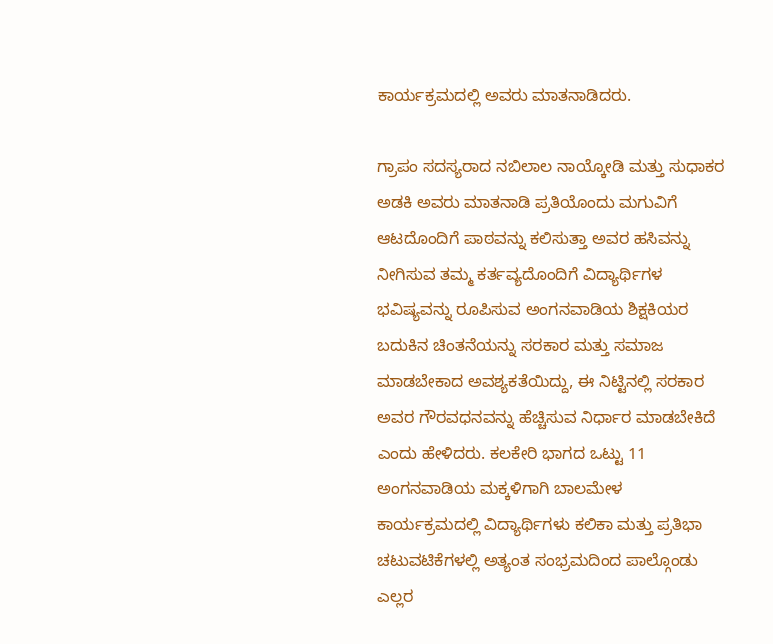ಕಾರ್ಯಕ್ರಮದಲ್ಲಿ ಅವರು ಮಾತನಾಡಿದರು.

ಗ್ರಾಪಂ ಸದಸ್ಯರಾದ ನಬಿಲಾಲ ನಾಯ್ಕೋಡಿ ಮತ್ತು ಸುಧಾಕರ ಅಡಕಿ ಅವರು ಮಾತನಾಡಿ ಪ್ರತಿಯೊಂದು ಮಗುವಿಗೆ ಆಟದೊಂದಿಗೆ ಪಾಠವನ್ನು ಕಲಿಸುತ್ತಾ ಅವರ ಹಸಿವನ್ನು ನೀಗಿಸುವ ತಮ್ಮ ಕರ್ತವ್ಯದೊಂದಿಗೆ ವಿದ್ಯಾರ್ಥಿಗಳ ಭವಿಷ್ಯವನ್ನು ರೂಪಿಸುವ ಅಂಗನವಾಡಿಯ ಶಿಕ್ಷಕಿಯರ ಬದುಕಿನ ಚಿಂತನೆಯನ್ನು ಸರಕಾರ ಮತ್ತು ಸಮಾಜ ಮಾಡಬೇಕಾದ ಅವಶ್ಯಕತೆಯಿದ್ದು, ಈ ನಿಟ್ಟಿನಲ್ಲಿ ಸರಕಾರ ಅವರ ಗೌರವಧನವನ್ನು ಹೆಚ್ಚಿಸುವ ನಿರ್ಧಾರ ಮಾಡಬೇಕಿದೆ ಎಂದು ಹೇಳಿದರು. ಕಲಕೇರಿ ಭಾಗದ ಒಟ್ಟು 11 ಅಂಗನವಾಡಿಯ ಮಕ್ಕಳಿಗಾಗಿ ಬಾಲಮೇಳ ಕಾರ್ಯಕ್ರಮದಲ್ಲಿ ವಿದ್ಯಾರ್ಥಿಗಳು ಕಲಿಕಾ ಮತ್ತು ಪ್ರತಿಭಾ ಚಟುವಟಿಕೆಗಳಲ್ಲಿ ಅತ್ಯಂತ ಸಂಭ್ರಮದಿಂದ ಪಾಲ್ಗೊಂಡು ಎಲ್ಲರ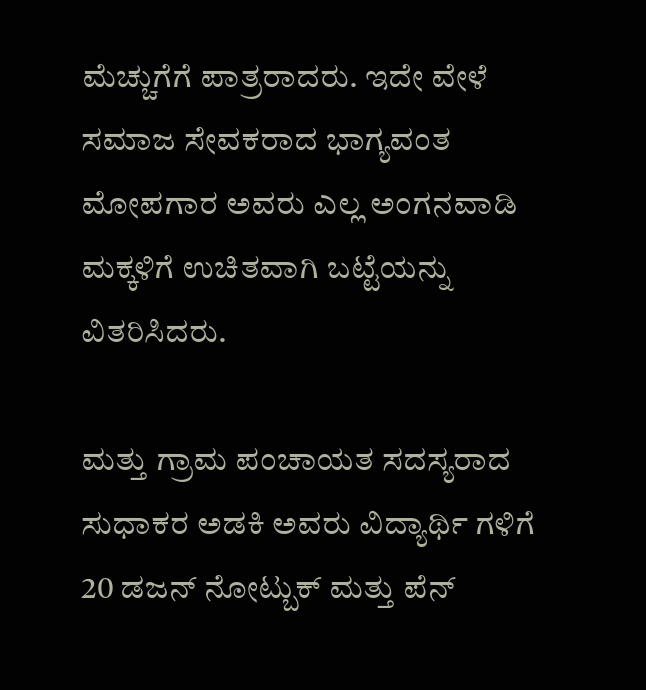ಮೆಚ್ಚುಗೆಗೆ ಪಾತ್ರರಾದರು. ಇದೇ ವೇಳೆ ಸಮಾಜ ಸೇವಕರಾದ ಭಾಗ್ಯವಂತ ಮೋಪಗಾರ ಅವರು ಎಲ್ಲ ಅಂಗನವಾಡಿ ಮಕ್ಕಳಿಗೆ ಉಚಿತವಾಗಿ ಬಟ್ಟೆಯನ್ನು ವಿತರಿಸಿದರು.

ಮತ್ತು ಗ್ರಾಮ ಪಂಚಾಯತ ಸದಸ್ಯರಾದ ಸುಧಾಕರ ಅಡಕಿ ಅವರು ವಿದ್ಯಾರ್ಥಿ ಗಳಿಗೆ 20 ಡಜನ್ ನೋಟ್ಬುಕ್ ಮತ್ತು ಪೆನ್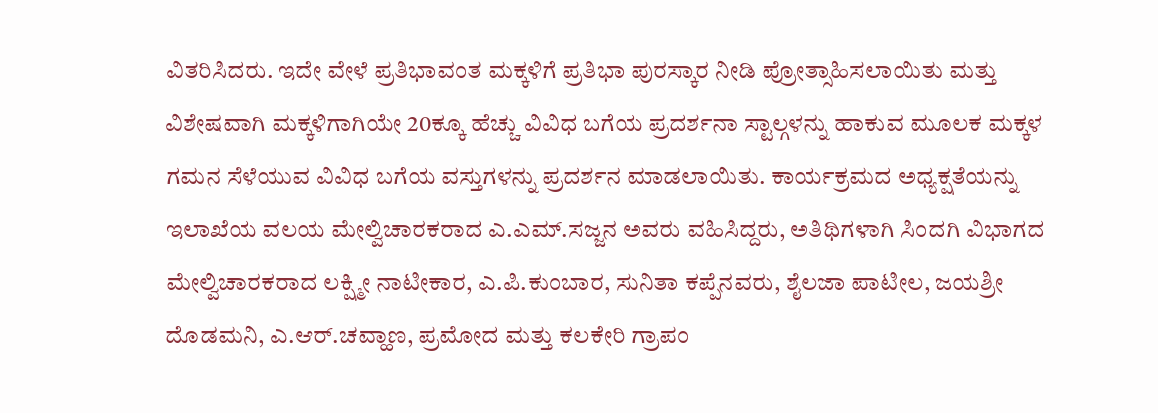ವಿತರಿಸಿದರು. ಇದೇ ವೇಳೆ ಪ್ರತಿಭಾವಂತ ಮಕ್ಕಳಿಗೆ ಪ್ರತಿಭಾ ಪುರಸ್ಕಾರ ನೀಡಿ ಪ್ರೋತ್ಸಾಹಿಸಲಾಯಿತು ಮತ್ತು ವಿಶೇಷವಾಗಿ ಮಕ್ಕಳಿಗಾಗಿಯೇ 20ಕ್ಕೂ ಹೆಚ್ಚು ವಿವಿಧ ಬಗೆಯ ಪ್ರದರ್ಶನಾ ಸ್ಟಾಲ್ಗಳನ್ನು ಹಾಕುವ ಮೂಲಕ ಮಕ್ಕಳ ಗಮನ ಸೆಳೆಯುವ ವಿವಿಧ ಬಗೆಯ ವಸ್ತುಗಳನ್ನು ಪ್ರದರ್ಶನ ಮಾಡಲಾಯಿತು. ಕಾರ್ಯಕ್ರಮದ ಅಧ್ಯಕ್ಷತೆಯನ್ನು ಇಲಾಖೆಯ ವಲಯ ಮೇಲ್ವಿಚಾರಕರಾದ ಎ.ಎಮ್‌.ಸಜ್ಜನ ಅವರು ವಹಿಸಿದ್ದರು, ಅತಿಥಿಗಳಾಗಿ ಸಿಂದಗಿ ವಿಭಾಗದ ಮೇಲ್ವಿಚಾರಕರಾದ ಲಕ್ಷ್ಮೀ ನಾಟೀಕಾರ, ಎ.ಪಿ.ಕುಂಬಾರ, ಸುನಿತಾ ಕಪ್ಪೆನವರು, ಶೈಲಜಾ ಪಾಟೀಲ, ಜಯಶ್ರೀ ದೊಡಮನಿ, ಎ.ಆರ್‌.ಚವ್ಹಾಣ, ಪ್ರಮೋದ ಮತ್ತು ಕಲಕೇರಿ ಗ್ರಾಪಂ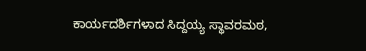ಕಾರ್ಯದರ್ಶಿಗಳಾದ ಸಿದ್ದಯ್ಯ ಸ್ಥಾವರಮಠ,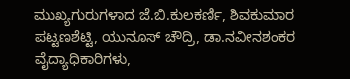ಮುಖ್ಯಗುರುಗಳಾದ ಜೆ.ಬಿ.ಕುಲಕರ್ಣಿ, ಶಿವಕುಮಾರ ಪಟ್ಟಣಶೆಟ್ಟಿ, ಯುನೂಸ್ ಚೌದ್ರಿ, ಡಾ.ನವೀನಶಂಕರ ವೈದ್ಯಾಧಿಕಾರಿಗಳು,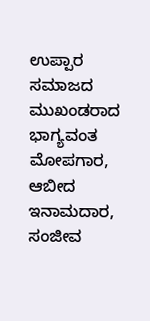ಉಪ್ಪಾರ ಸಮಾಜದ ಮುಖಂಡರಾದ ಭಾಗ್ಯವಂತ ಮೋಪಗಾರ, ಆಬೀದ ಇನಾಮದಾರ, ಸಂಜೀವ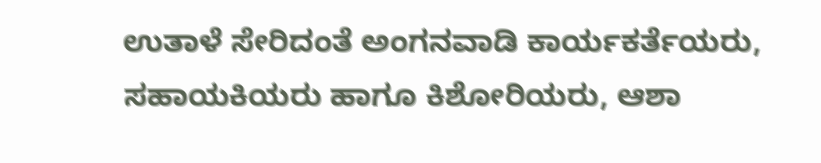ಉತಾಳೆ ಸೇರಿದಂತೆ ಅಂಗನವಾಡಿ ಕಾರ್ಯಕರ್ತೆಯರು, ಸಹಾಯಕಿಯರು ಹಾಗೂ ಕಿಶೋರಿಯರು, ಆಶಾ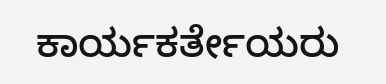ಕಾರ್ಯಕರ್ತೇಯರು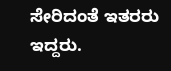ಸೇರಿದಂತೆ ಇತರರು ಇದ್ದರು.